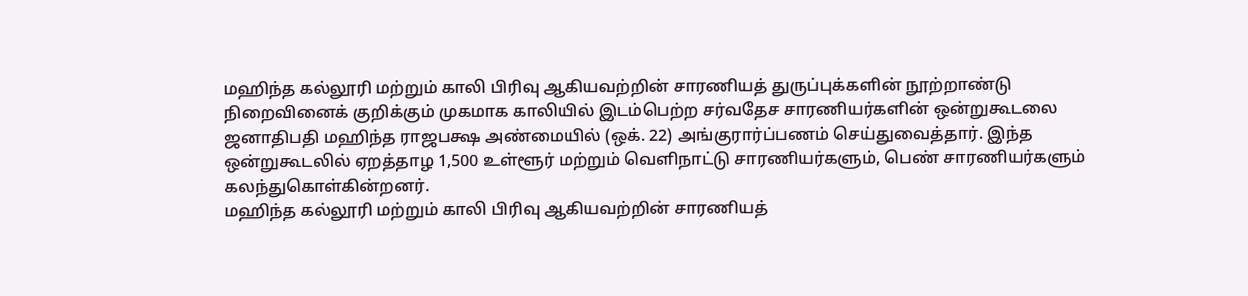மஹிந்த கல்லூரி மற்றும் காலி பிரிவு ஆகியவற்றின் சாரணியத் துருப்புக்களின் நூற்றாண்டு நிறைவினைக் குறிக்கும் முகமாக காலியில் இடம்பெற்ற சர்வதேச சாரணியர்களின் ஒன்றுகூடலை ஜனாதிபதி மஹிந்த ராஜபக்ஷ அண்மையில் (ஒக். 22) அங்குரார்ப்பணம் செய்துவைத்தார். இந்த ஒன்றுகூடலில் ஏறத்தாழ 1,500 உள்ளூர் மற்றும் வெளிநாட்டு சாரணியர்களும், பெண் சாரணியர்களும் கலந்துகொள்கின்றனர்.
மஹிந்த கல்லூரி மற்றும் காலி பிரிவு ஆகியவற்றின் சாரணியத்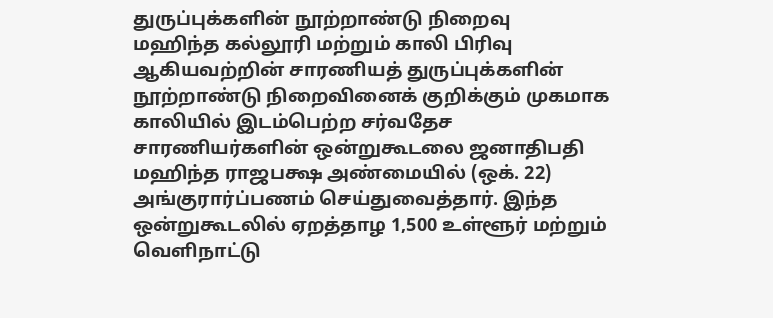துருப்புக்களின் நூற்றாண்டு நிறைவு
மஹிந்த கல்லூரி மற்றும் காலி பிரிவு ஆகியவற்றின் சாரணியத் துருப்புக்களின் நூற்றாண்டு நிறைவினைக் குறிக்கும் முகமாக காலியில் இடம்பெற்ற சர்வதேச சாரணியர்களின் ஒன்றுகூடலை ஜனாதிபதி மஹிந்த ராஜபக்ஷ அண்மையில் (ஒக். 22) அங்குரார்ப்பணம் செய்துவைத்தார். இந்த ஒன்றுகூடலில் ஏறத்தாழ 1,500 உள்ளூர் மற்றும் வெளிநாட்டு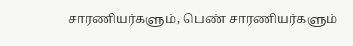சாரணியர்களும், பெண் சாரணியர்களும்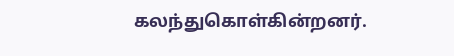கலந்துகொள்கின்றனர்.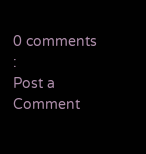0 comments :
Post a Comment